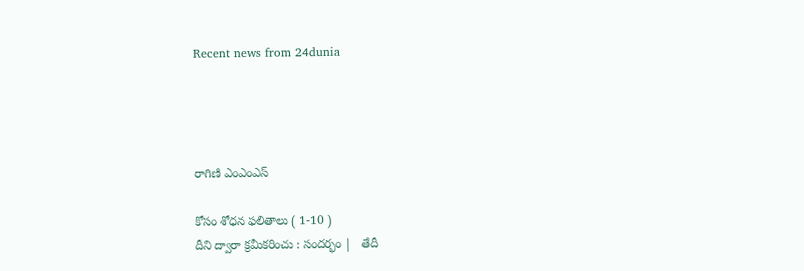Recent news from 24dunia




రాగిణి ఎంఎంఎస్

కోసం శోధన ఫలితాలు ( 1-10 )
దీని ద్వారా క్రమీకరించు : సందర్భం |   తేదీ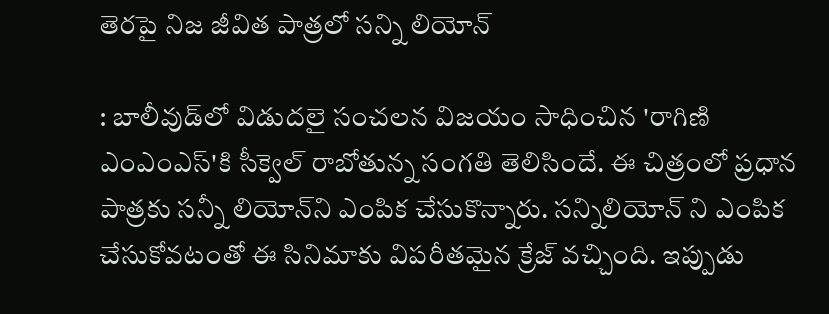తెరపై నిజ జీవిత పాత్రలో సన్ని లియోన్

: బాలీవుడ్‌లో విడుదలై సంచలన విజయం సాధించిన 'రాగిణి ఎంఎంఎస్‌'కి సీక్వెల్ రాబోతున్న సంగతి తెలిసిందే. ఈ చిత్రంలో ప్రధాన పాత్రకు సన్నీ లియోన్‌ని ఎంపిక చేసుకొన్నారు. సన్నిలియోన్ ని ఎంపిక చేసుకోవటంతో ఈ సినిమాకు విపరీతమైన క్రేజ్ వచ్చింది. ఇప్పుడు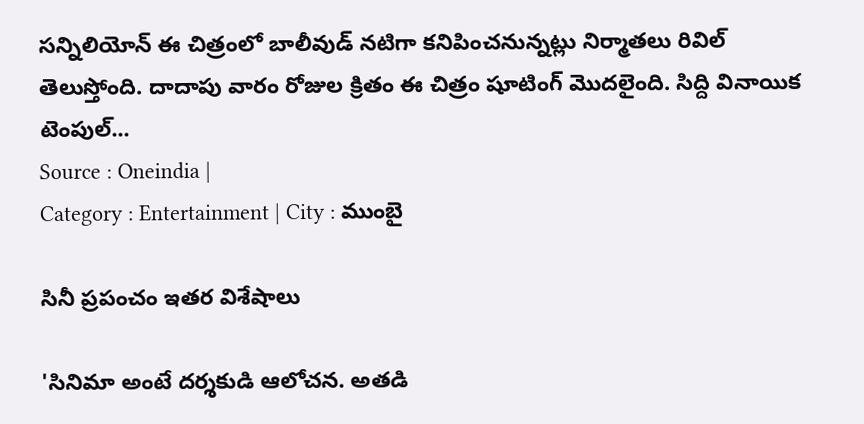సన్నిలియోన్ ఈ చిత్రంలో బాలీవుడ్ నటిగా కనిపించనున్నట్లు నిర్మాతలు రివిల్ తెలుస్తోంది. దాదాపు వారం రోజుల క్రితం ఈ చిత్రం షూటింగ్ మొదలైంది. సిద్ది వినాయిక టెంపుల్...
Source : Oneindia |
Category : Entertainment | City : ముంబై

సినీ ప్రపంచం ఇతర విశేషాలు

'సినిమా అంటే దర్శకుడి ఆలోచన. అతడి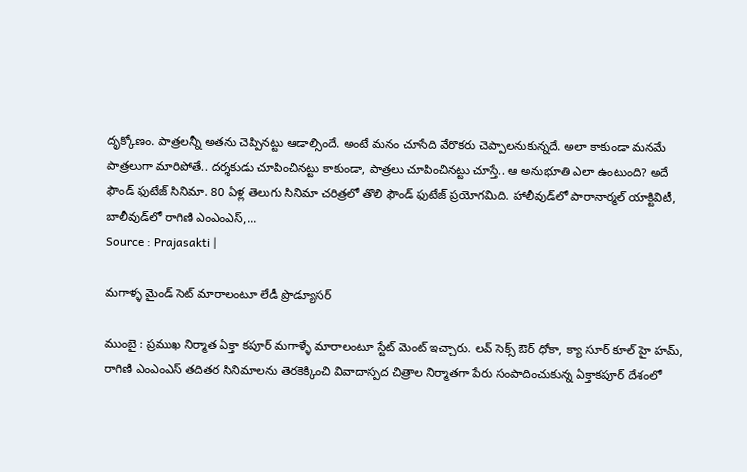దృక్కోణం. పాత్రలన్నీ అతను చెప్పినట్టు ఆడాల్సిందే. అంటే మనం చూసేది వేరొకరు చెప్పాలనుకున్నదే. అలా కాకుండా మనమే పాత్రలుగా మారిపోతే.. దర్శకుడు చూపించినట్టు కాకుండా, పాత్రలు చూపించినట్టు చూస్తే.. ఆ అనుభూతి ఎలా ఉంటుంది? అదే ఫౌండ్‌ ఫుటేజ్‌ సినిమా. 80 ఏళ్ల తెలుగు సినిమా చరిత్రలో తొలి ఫౌండ్‌ ఫుటేజ్‌ ప్రయోగమిది. హాలీవుడ్‌లో పారానార్మల్‌ యాక్టివిటీ, బాలీవుడ్‌లో రాగిణి ఎంఎంఎస్‌,...
Source : Prajasakti |

మగాళ్ళ మైండ్ సెట్ మారాలంటూ లేడీ ప్రొడ్యూసర్

ముంబై : ప్రముఖ నిర్మాత ఏక్తా కపూర్ మగాళ్ళే మారాలంటూ స్టేట్ మెంట్ ఇచ్చారు. లవ్ సెక్స్ ఔర్ ధోకా, క్యా సూర్ కూల్ హై హమ్, రాగిణి ఎంఎంఎస్ తదితర సినిమాలను తెరకెక్కించి వివాదాస్పద చిత్రాల నిర్మాతగా పేరు సంపాదించుకున్న ఏక్తాకపూర్ దేశంలో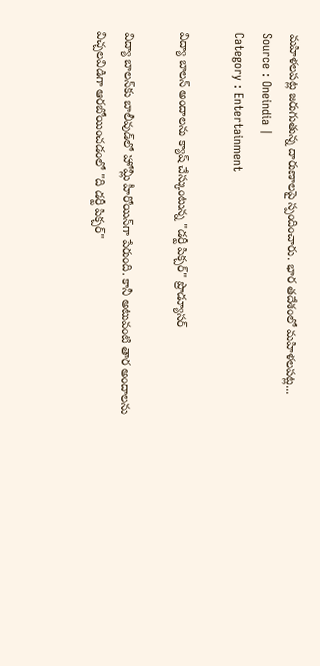మహిళలపట్ల జరుగుతున్న దారుణాలపై స్పందించారు. భార తదేశంలో మహిళలపట్ల...
Source : Oneindia |
Category : Entertainment

విద్యా బాలన్ అందాలను క్యాష్ చేస్కుంటున్న "డర్టీ పిక్చర్" ప్రొడ్యూసర్

విద్యా బాలన్‌కు బాలీవుడ్‌లో హోమ్లీ హీరోయిన్‌గా పేరుంది. కానీ అటువంటి తార అందాలను విచ్చలవిడిగా ఆరబోయించడంలో "ది డర్టీ పిక్చర్"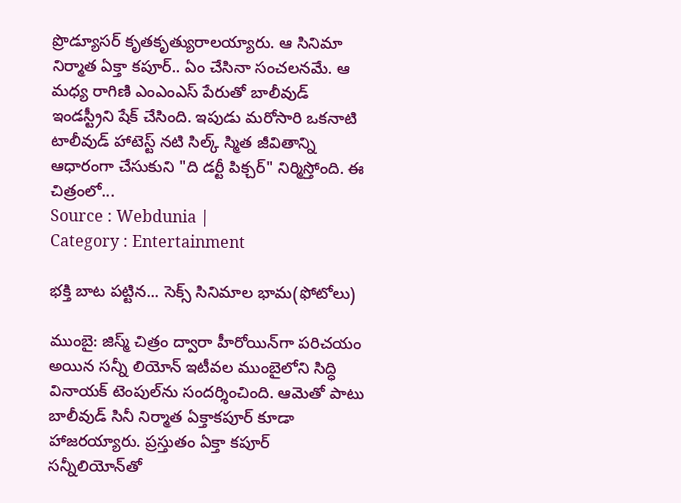ప్రొడ్యూసర్ కృతకృత్యురాలయ్యారు. ఆ సినిమా నిర్మాత ఏక్తా కపూర్.. ఏం చేసినా సంచలనమే. ఆ మధ్య రాగిణి ఎంఎంఎస్ పేరుతో బాలీవుడ్ ఇండస్ట్రీని షేక్ చేసింది. ఇపుడు మరోసారి ఒకనాటి టాలీవుడ్ హాటెస్ట్ నటి సిల్క్ స్మిత జీవితాన్ని ఆధారంగా చేసుకుని "ది డర్టీ పిక్చర్" నిర్మిస్తోంది. ఈ చిత్రంలో...
Source : Webdunia |
Category : Entertainment

భక్తి బాట పట్టిన... సెక్స్ సినిమాల భామ(ఫోటోలు)

ముంబై: జిస్మ్ చిత్రం ద్వారా హీరోయిన్‌గా పరిచయం అయిన సన్నీ లియోన్ ఇటీవల ముంబైలోని సిద్ధి వినాయక్ టెంపుల్‌ను సందర్శించింది. ఆమెతో పాటు బాలీవుడ్ సినీ నిర్మాత ఏక్తాకపూర్ కూడా హాజరయ్యారు. ప్రస్తుతం ఏక్తా కపూర్ సన్నీలియోన్‌తో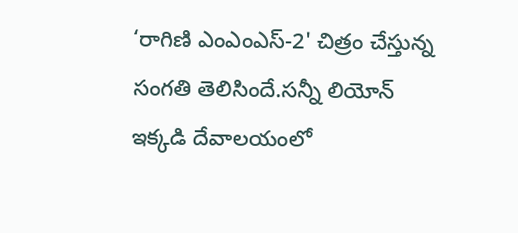‘రాగిణి ఎంఎంఎస్-2' చిత్రం చేస్తున్న సంగతి తెలిసిందే.సన్నీ లియోన్ ఇక్కడి దేవాలయంలో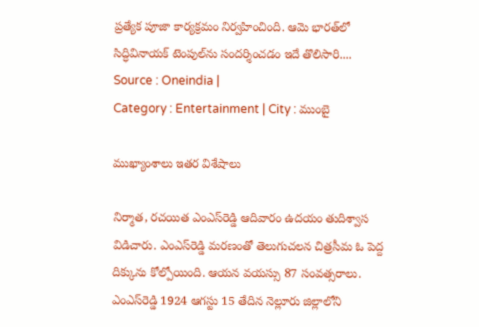ప్రత్యేక పూజా కార్యక్రమం నిర్వహించింది. ఆమె భారత్‌లో సిద్ధివినాయక్ టెంపుల్‌ను సందర్శించడం ఇదే తొలిసారి....
Source : Oneindia |
Category : Entertainment | City : ముంబై

ముఖ్యాంశాలు ఇతర విశేషాలు

నిర్మాత, రచయిత ఎంఎస్‌రెడ్డి ఆదివారం ఉదయం తుదిశ్వాస విడిచారు. ఎంఎస్‌రెడ్డి మరణంతో తెలుగుచలన చిత్రసీమ ఓ పెద్ద దిక్కును కోల్పోయింది. ఆయన వయస్సు 87 సంవత్సరాలు. ఎంఎస్‌రెడ్డి 1924 ఆగస్టు 15 తేదిన నెల్లూరు జిల్లాలోని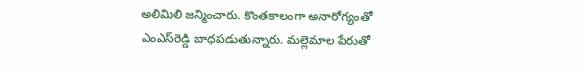అలిమిలి జన్మించారు. కొంతకాలంగా అనారోగ్యంతో ఎంఎస్‌రెడ్డి బాధపడుతున్నారు. మల్లెమాల పేరుతో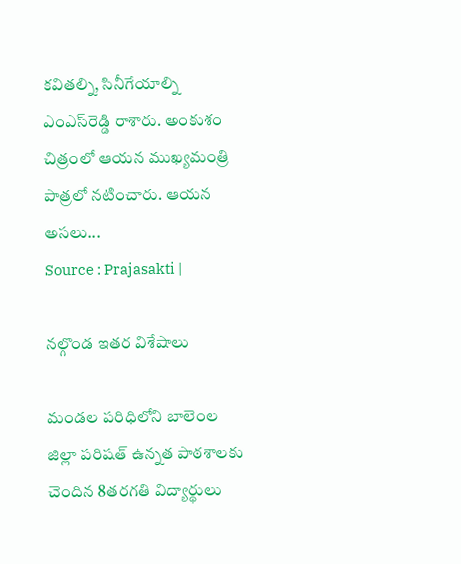కవితల్ని, సినీగేయాల్ని ఎంఎస్‌రెడ్డి రాశారు. అంకుశం చిత్రంలో ఆయన ముఖ్యమంత్రి పాత్రలో నటించారు. ఆయన అసలు...
Source : Prajasakti |

నల్గొండ ఇతర విశేషాలు

మండల పరిధిలోని బాలెంల జిల్లా పరిషత్‌ ఉన్నత పాఠశాలకు చెందిన 8తరగతి విద్యార్థులు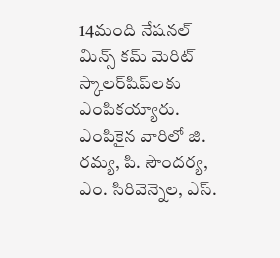14మంది నేషనల్‌ మిన్స్‌ కమ్‌ మెరిట్‌ స్కాలర్‌షిప్‌లకు ఎంపికయ్యారు. ఎంపికైన వారిలో జి. రమ్య, పి. సౌందర్య, ఎం. సిరివెన్నెల, ఎస్‌.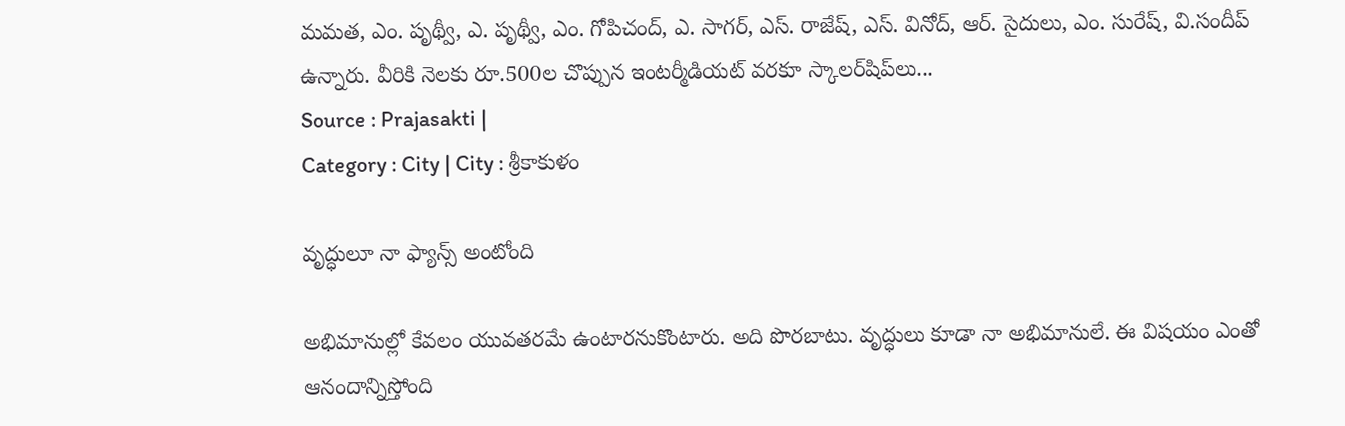మమత, ఎం. పృథ్వీ, ఎ. పృథ్వీ, ఎం. గోపిచంద్‌, ఎ. సాగర్‌, ఎస్‌. రాజేష్‌, ఎస్‌. వినోద్‌, ఆర్‌. సైదులు, ఎం. సురేష్‌, వి.సందీప్‌ ఉన్నారు. వీరికి నెలకు రూ.500ల చొప్పున ఇంటర్మీడియట్‌ వరకూ స్కాలర్‌షిప్‌లు...
Source : Prajasakti |
Category : City | City : శ్రీకాకుళం

వృద్ధులూ నా ఫ్యాన్స్ అంటోంది

అభిమానుల్లో కేవలం యువతరమే ఉంటారనుకొంటారు. అది పొరబాటు. వృద్ధులు కూడా నా అభిమానులే. ఈ విషయం ఎంతో ఆనందాన్నిస్తోంది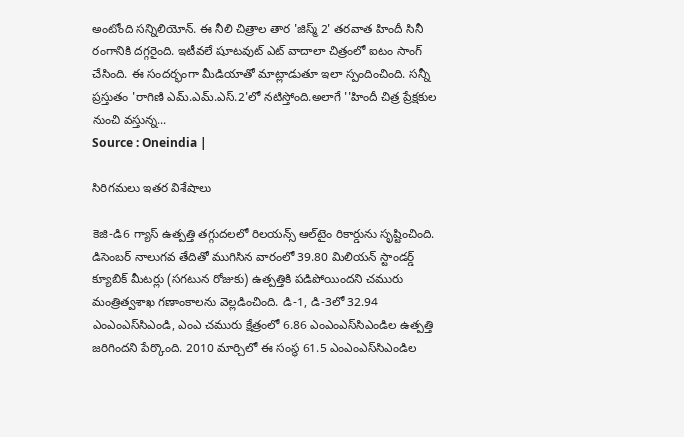అంటోంది సన్నిలియోన్. ఈ నీలి చిత్రాల తార 'జిస్మ్‌ 2' తరవాత హిందీ సినీ రంగానికి దగ్గరైంది. ఇటీవలే షూటవుట్‌ ఎట్‌ వాదాలా చిత్రంలో ఐటం సాంగ్ చేసింది. ఈ సందర్భంగా మీడియాతో మాట్లాడుతూ ఇలా స్పందించింది. సన్నీ ప్రస్తుతం 'రాగిణి ఎమ్‌.ఎమ్‌.ఎస్‌.2'లో నటిస్తోంది.అలాగే ''హిందీ చిత్ర ప్రేక్షకుల నుంచి వస్తున్న...
Source : Oneindia |

సిరిగమలు ఇతర విశేషాలు

కెజి-డి6 గ్యాస్‌ ఉత్పత్తి తగ్గుదలలో రిలయన్స్‌ ఆల్‌టైం రికార్డును సృష్టించింది. డిసెంబర్‌ నాలుగవ తేదితో ముగిసిన వారంలో 39.80 మిలియన్‌ స్టాండర్డ్‌ క్యూబిక్‌ మీటర్లు (సగటున రోజుకు) ఉత్పత్తికి పడిపోయిందని చమురు మంత్రిత్వశాఖ గణాంకాలను వెల్లడించింది. డి-1, డి-3లో 32.94 ఎంఎంఎస్‌సిఎండి, ఎంఎ చమురు క్షేత్రంలో 6.86 ఎంఎంఎస్‌సిఎండిల ఉత్పత్తి జరిగిందని పేర్కొంది. 2010 మార్చిలో ఈ సంస్థ 61.5 ఎంఎంఎస్‌సిఎండిల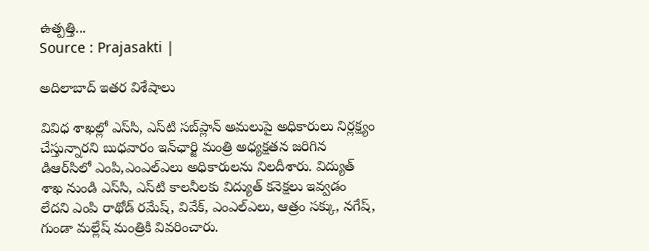ఉత్పత్తి...
Source : Prajasakti |

అదిలాబాద్ ఇతర విశేషాలు

వివిధ శాఖల్లో ఎస్‌సి, ఎస్‌టి సబ్‌ప్లాన్‌ అమలుపై అధికారులు నిర్లక్ష్యం చేస్తున్నారని బుధవారం ఇన్‌ఛార్జి మంత్రి అధ్యక్షతన జరిగిన డిఆర్‌సిలో ఎంపి,ఎంఎల్‌ఎలు అధికారులను నిలదీశారు. విద్యుత్‌ శాఖ నుండి ఎస్‌సి, ఎస్‌టి కాలనీలకు విద్యుత్‌ కనెక్షలు ఇవ్వడం లేదని ఎంపి రాథోడ్‌ రమేష్‌, వివేక్‌, ఎంఎల్‌ఎలు, ఆత్రం సక్కు, నగేష్‌, గుండా మల్లేష్‌ మంత్రికి వివరించారు.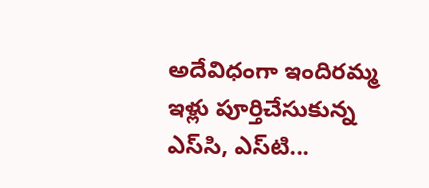అదేవిధంగా ఇందిరమ్మ ఇళ్లు పూర్తిచేసుకున్న ఎస్‌సి, ఎస్‌టి...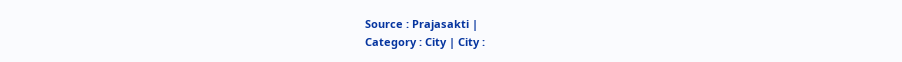Source : Prajasakti |
Category : City | City :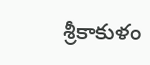శ్రీకాకుళం